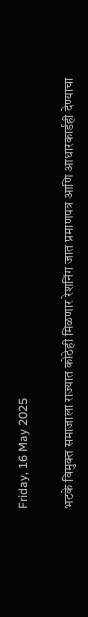Friday, 16 May 2025

भटके विमुक्त समाजाला राज्यात कोठेही मिळणार रेशनिंग जात प्रमाणपत्र आणि आधारकार्डही देण्याचा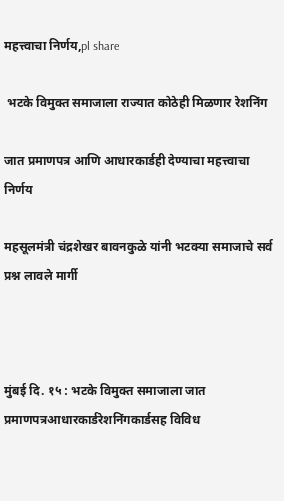महत्त्वाचा निर्णय,pl share

 भटके विमुक्त समाजाला राज्यात कोठेही मिळणार रेशनिंग

जात प्रमाणपत्र आणि आधारकार्डही देण्याचा महत्त्वाचा निर्णय

महसूलमंत्री चंद्रशेखर बावनकुळे यांनी भटक्या समाजाचे सर्व प्रश्न लावले मार्गी



मुंबई दि. १५ : भटके विमुक्त समाजाला जात प्रमाणपत्रआधारकार्डरेशनिंगकार्डसह विविध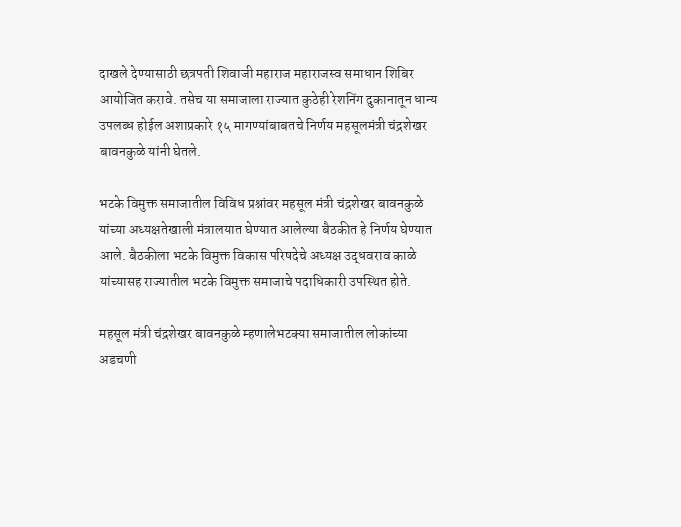दाखले देण्यासाठी छत्रपती शिवाजी महाराज महाराजस्व समाधान शिबिर आयोजित करावे. तसेच या समाजाला राज्यात कुठेही रेशनिंग दुकानातून धान्य उपलब्ध होईल अशाप्रकारे १५ मागण्यांबाबतचे निर्णय महसूलमंत्री चंद्रशेखर बावनकुळे यांनी घेतले.

भटके विमुक्त समाजातील विविध प्रश्नांवर महसूल मंत्री चंद्रशेखर बावनकुळे यांच्या अध्यक्षतेखाली मंत्रालयात घेण्यात आलेल्या बैठकीत हे निर्णय घेण्यात आले. बैठकीला भटके विमुक्त विकास परिषदेचे अध्यक्ष उद्धवराव काळे यांच्यासह राज्यातील भटके विमुक्त समाजाचे पदाधिकारी उपस्थित होते.

महसूल मंत्री चंद्रशेखर बावनकुळे म्हणालेभटक्या समाजातील लोकांच्या अडचणी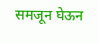समजून घेऊन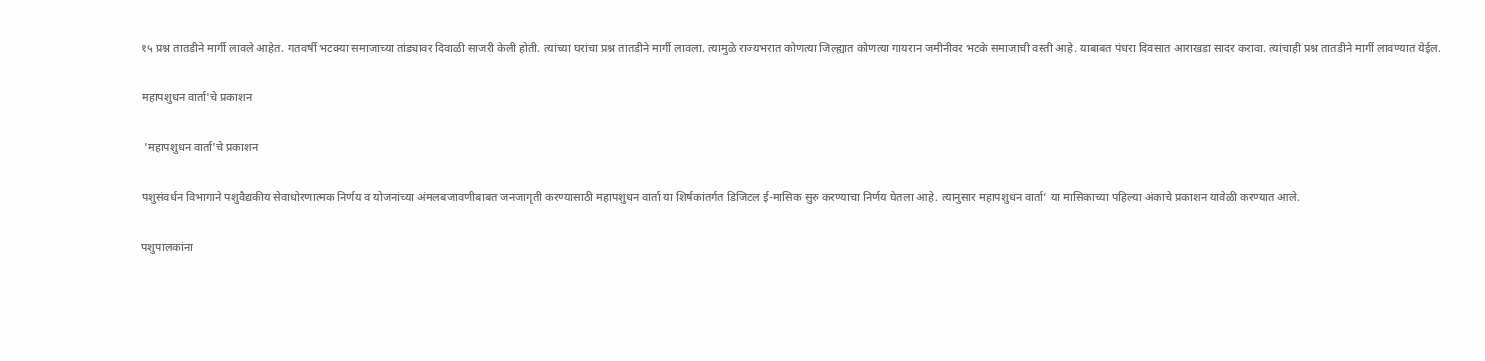१५ प्रश्न तातडीने मार्गी लावले आहेत. गतवर्षी भटक्या समाजाच्या तांड्यावर दिवाळी साजरी केली होती. त्यांच्या घरांचा प्रश्न तातडीने मार्गी लावला. त्यामुळे राज्यभरात कोणत्या जिल्ह्यात कोणत्या गायरान जमीनीवर भटके समाजाची वस्ती आहे. याबाबत पंधरा दिवसात आराखडा सादर करावा. त्यांचाही प्रश्न तातडीने मार्गी लावण्यात येईल.

महापशुधन वार्ता'चे प्रकाशन

 'महापशुधन वार्ता'चे प्रकाशन

पशुसंवर्धन विभागाने पशुवैद्यकीय सेवाधोरणात्मक निर्णय व योजनांच्या अंमलबजावणीबाबत जनजागृती करण्यासाठी महापशुधन वार्ता या शिर्षकांतर्गत डिजिटल ई-मासिक सुरु करण्याचा निर्णय घेतला आहे. त्यानुसार महापशुधन वार्ता’ या मासिकाच्या पहिल्या अंकाचे प्रकाशन यावेळी करण्यात आले.

पशुपालकांना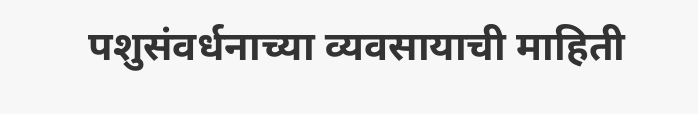पशुसंवर्धनाच्या व्यवसायाची माहिती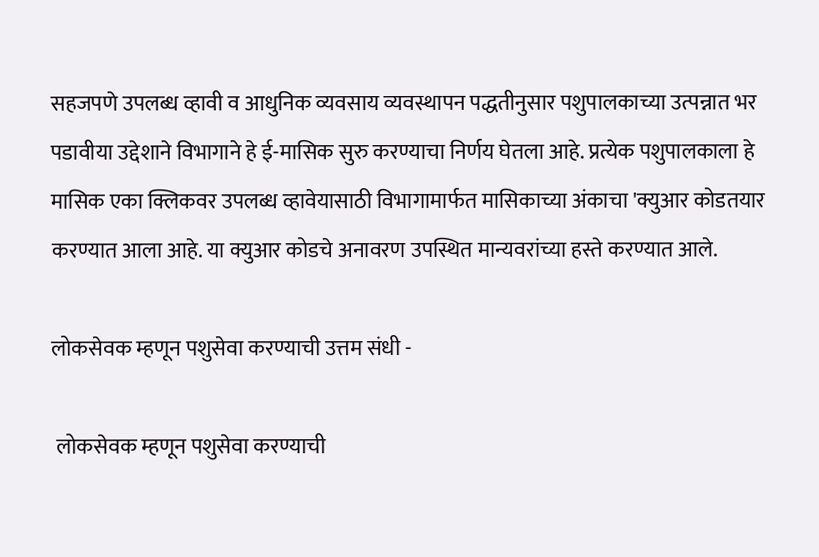सहजपणे उपलब्ध व्हावी व आधुनिक व्यवसाय व्यवस्थापन पद्धतीनुसार पशुपालकाच्या उत्पन्नात भर पडावीया उद्देशाने विभागाने हे ई-मासिक सुरु करण्याचा निर्णय घेतला आहे. प्रत्येक पशुपालकाला हे मासिक एका क्लिकवर उपलब्ध व्हावेयासाठी विभागामार्फत मासिकाच्या अंकाचा 'क्युआर कोडतयार करण्यात आला आहे. या क्युआर कोडचे अनावरण उपस्थित मान्यवरांच्या हस्ते करण्यात आले.

लोकसेवक म्हणून पशुसेवा करण्याची उत्तम संधी -

 लोकसेवक म्हणून पशुसेवा करण्याची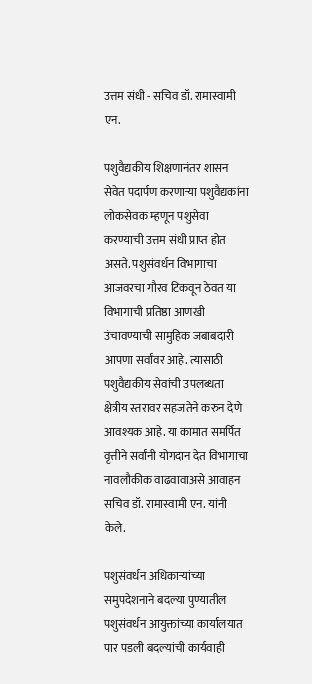उत्तम संधी - सचिव डॉ. रामास्वामी एन.

पशुवैद्यकीय शिक्षणानंतर शासन सेवेत पदार्पण करणाऱ्या पशुवैद्यकांना लोकसेवक म्हणून पशुसेवा करण्याची उत्तम संधी प्राप्त होत असते. पशुसंवर्धन विभागाचा आजवरचा गौरव टिकवून ठेवत या विभागाची प्रतिष्ठा आणखी उंचावण्याची सामुहिक जबाबदारी आपणा सर्वांवर आहे. त्यासाठी पशुवैद्यकीय सेवांची उपलब्धता क्षेत्रीय स्तरावर सहजतेने करुन देणे आवश्यक आहे. या कामात समर्पित वृत्तीने सर्वांनी योगदान देत विभागाचा नावलौकीक वाढवावाअसे आवाहन सचिव डॉ. रामास्वामी एन. यांनी केले.

पशुसंवर्धन अधिकाऱ्यांच्या समुपदेशनाने बदल्या पुण्यातील पशुसंवर्धन आयुक्तांच्या कार्यालयात पार पडली बदल्यांची कार्यवाही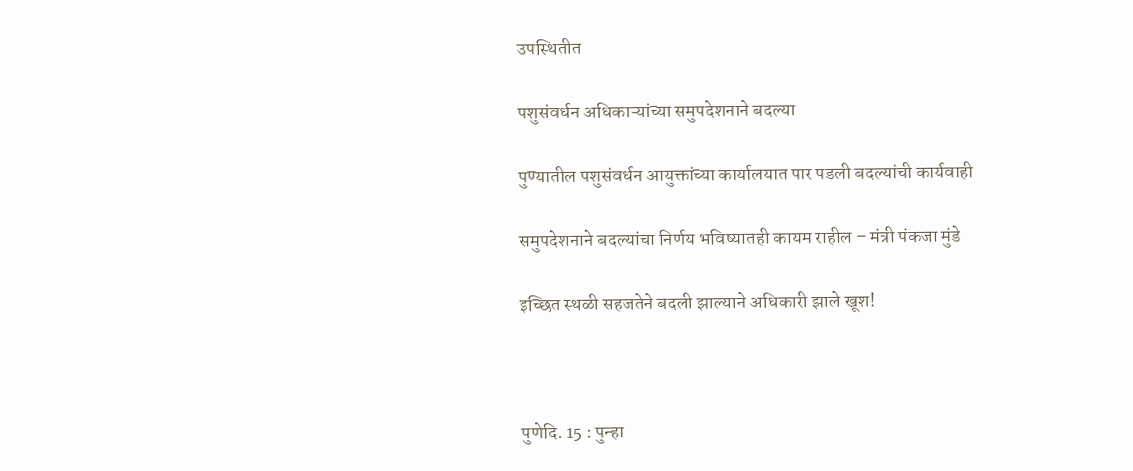उपस्थितीत

पशुसंवर्धन अधिकाऱ्यांच्या समुपदेशनाने बदल्या

पुण्यातील पशुसंवर्धन आयुक्तांच्या कार्यालयात पार पडली बदल्यांची कार्यवाही

समुपदेशनाने बदल्यांचा निर्णय भविष्यातही कायम राहील – मंत्री पंकजा मुंडे

इच्छित स्थळी सहजतेने बदली झाल्याने अधिकारी झाले खूश!



पुणेदि. 15 : पुन्हा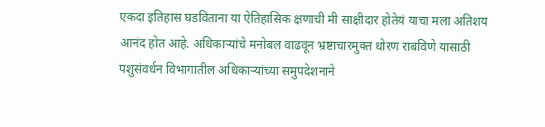एकदा इतिहास घडविताना या ऐतिहासिक क्षणाची मी साक्षीदार होतेयं याचा मला अतिशय आनंद होत आहे. अधिकाऱ्यांचे मनोबल वाढवून भ्रष्टाचारमुक्त धोरण राबविणे यासाठी पशुसंवर्धन विभागातील अधिकाऱ्यांच्या समुपदेशनाने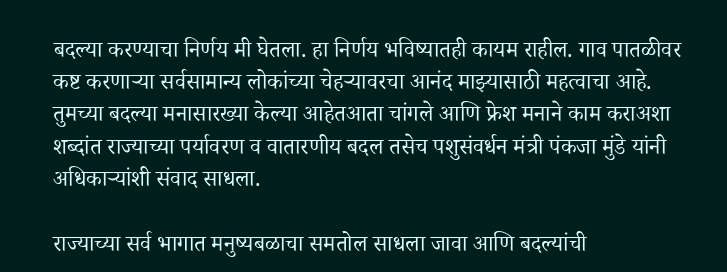बदल्या करण्याचा निर्णय मी घेतला. हा निर्णय भविष्यातही कायम राहील. गाव पातळीवर कष्ट करणाऱ्या सर्वसामान्य लोकांच्या चेहऱ्यावरचा आनंद माझ्यासाठी महत्वाचा आहे. तुमच्या बदल्या मनासारख्या केल्या आहेतआता चांगले आणि फ्रेश मनाने काम कराअशा शब्दांत राज्याच्या पर्यावरण व वातारणीय बदल तसेच पशुसंवर्धन मंत्री पंकजा मुंडे यांनी अधिकाऱ्यांशी संवाद साधला.

राज्याच्या सर्व भागात मनुष्यबळाचा समतोल साधला जावा आणि बदल्यांची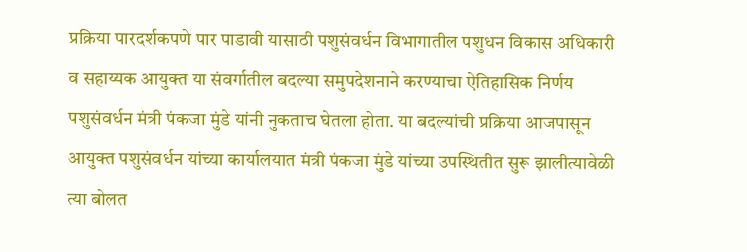प्रक्रिया पारदर्शकपणे पार पाडावी यासाठी पशुसंवर्धन विभागातील पशुधन विकास अधिकारी व सहाय्यक आयुक्त या संवर्गातील बदल्या समुपदेशनाने करण्याचा ऐतिहासिक निर्णय पशुसंवर्धन मंत्री पंकजा मुंडे यांनी नुकताच घेतला होता. या बदल्यांची प्रक्रिया आजपासून आयुक्त पशुसंवर्धन यांच्या कार्यालयात मंत्री पंकजा मुंडे यांच्या उपस्थितीत सुरू झालीत्यावेळी त्या बोलत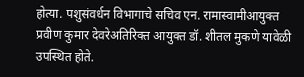होत्या. पशुसंवर्धन विभागाचे सचिव एन. रामास्वामीआयुक्त प्रवीण कुमार देवरेअतिरिक्त आयुक्त डॉ. शीतल मुकणे यावेळी उपस्थित होते.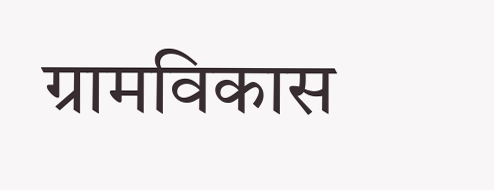ग्रामविकास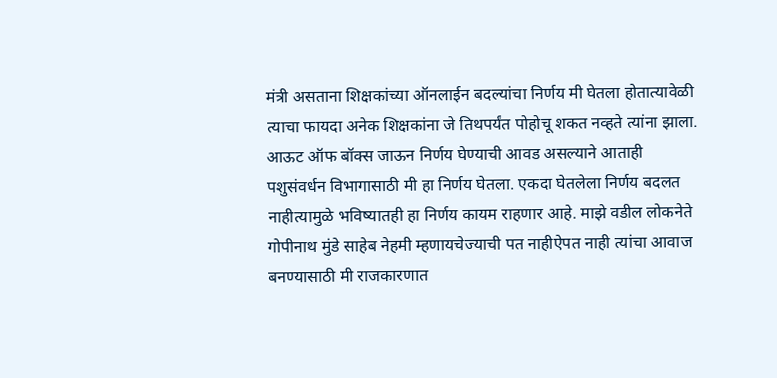मंत्री असताना शिक्षकांच्या ऑनलाईन बदल्यांचा निर्णय मी घेतला होतात्यावेळी त्याचा फायदा अनेक शिक्षकांना जे तिथपर्यंत पोहोचू शकत नव्हते त्यांना झाला. आऊट ऑफ बॉक्स जाऊन निर्णय घेण्याची आवड असल्याने आताही पशुसंवर्धन विभागासाठी मी हा निर्णय घेतला. एकदा घेतलेला निर्णय बदलत नाहीत्यामुळे भविष्यातही हा निर्णय कायम राहणार आहे. माझे वडील लोकनेते गोपीनाथ मुंडे साहेब नेहमी म्हणायचेज्याची पत नाहीऐपत नाही त्यांचा आवाज बनण्यासाठी मी राजकारणात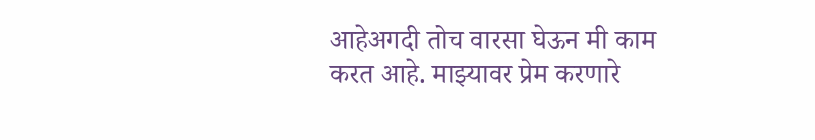आहेअगदी तोच वारसा घेऊन मी काम करत आहे. माझ्यावर प्रेम करणारे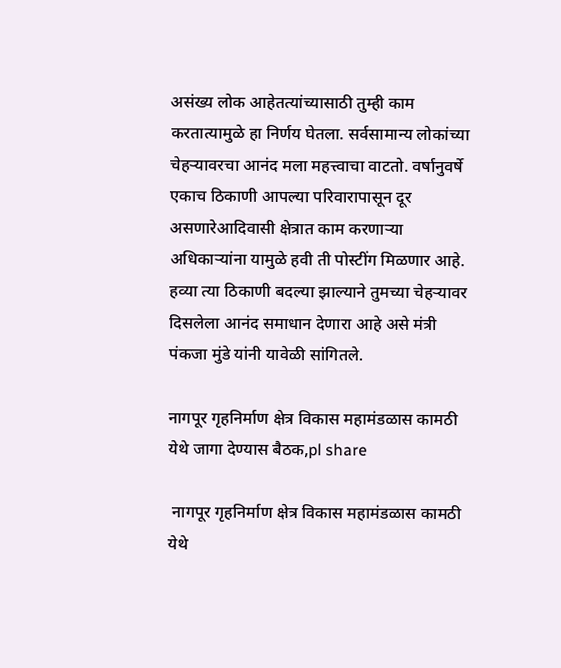असंख्य लोक आहेतत्यांच्यासाठी तुम्ही काम करतात्यामुळे हा निर्णय घेतला. सर्वसामान्य लोकांच्या चेहऱ्यावरचा आनंद मला महत्त्वाचा वाटतो. वर्षानुवर्षे एकाच ठिकाणी आपल्या परिवारापासून दूर असणारेआदिवासी क्षेत्रात काम करणाऱ्या अधिकाऱ्यांना यामुळे हवी ती पोस्टींग मिळणार आहे. हव्या त्या ठिकाणी बदल्या झाल्याने तुमच्या चेहऱ्यावर दिसलेला आनंद समाधान देणारा आहे असे मंत्री पंकजा मुंडे यांनी यावेळी सांगितले.

नागपूर गृहनिर्माण क्षेत्र विकास महामंडळास कामठी येथे जागा देण्यास बैठक,pl share

 नागपूर गृहनिर्माण क्षेत्र विकास महामंडळास कामठी येथे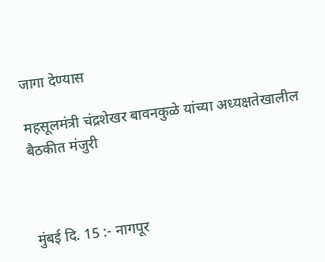जागा देण्यास

महसूलमंत्री चंद्रशेखर बावनकुळे यांच्या अध्यक्षतेखालील बैठकीत मंजुरी



मुंबई दि. 15 :- नागपूर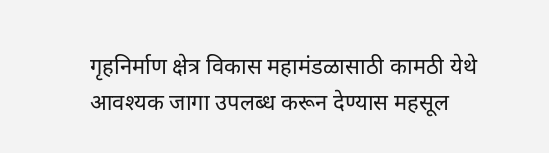गृहनिर्माण क्षेत्र विकास महामंडळासाठी कामठी येथे आवश्यक जागा उपलब्ध करून देण्यास महसूल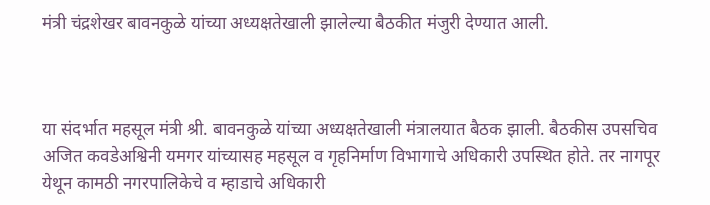मंत्री चंद्रशेखर बावनकुळे यांच्या अध्यक्षतेखाली झालेल्या बैठकीत मंजुरी देण्यात आली.



या संदर्भात महसूल मंत्री श्री. बावनकुळे यांच्या अध्यक्षतेखाली मंत्रालयात बैठक झाली. बैठकीस उपसचिव अजित कवडेअश्विनी यमगर यांच्यासह महसूल व गृहनिर्माण विभागाचे अधिकारी उपस्थ‍ित होते. तर नागपूर येथून कामठी नगरपालिकेचे व म्हाडाचे अधिकारी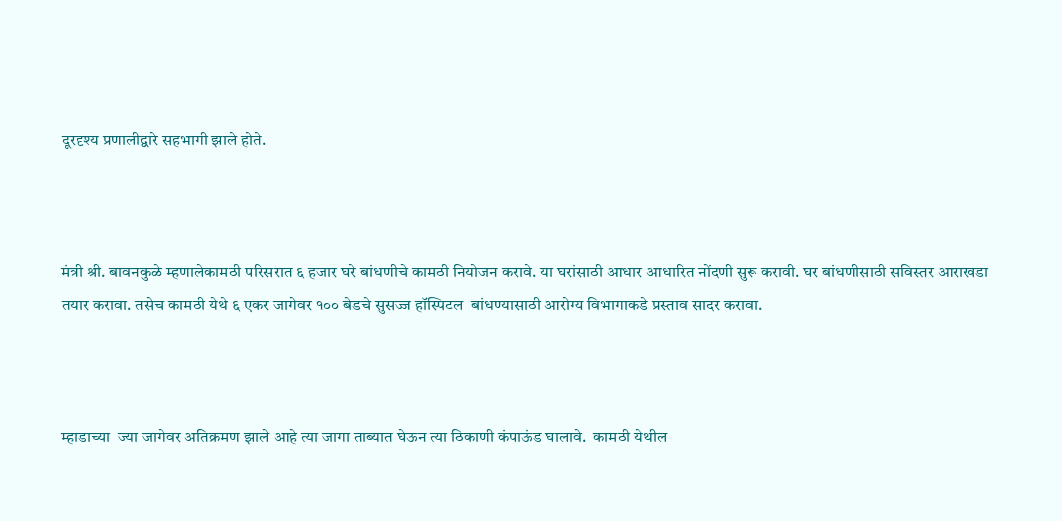दूरदृश्य प्रणालीद्वारे सहभागी झाले होते.



मंत्री श्री. बावनकुळे म्हणालेकामठी परिसरात ६ हजार घरे बांधणीचे कामठी नियोजन करावे. या घरांसाठी आधार आधारित नोंदणी सुरू करावी. घर बांधणीसाठी सविस्तर आराखडा तयार करावा. तसेच कामठी येथे ६ एकर जागेवर १०० बेडचे सुसज्ज हॉस्पिटल  बांधण्यासाठी आरोग्य विभागाकडे प्रस्ताव सादर करावा.



म्हाडाच्या  ज्या जागेवर अतिक्रमण झाले आहे त्या जागा ताब्यात घेऊन त्या ठिकाणी कंपाऊंड घालावे.  कामठी येथील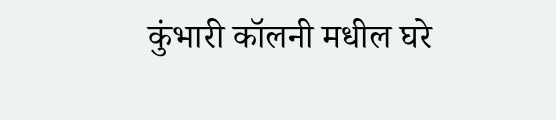कुंभारी कॉलनी मधील घरे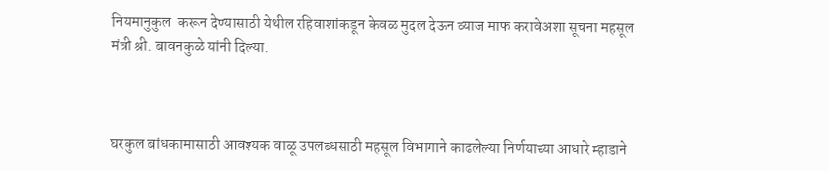नियमानुकुल  करून देण्यासाठी येथील रहिवाशांकडून केवळ मुदल देऊन व्याज माफ करावेअशा सूचना महसूल मंत्री श्री. बावनकुळे यांनी दिल्या.



घरकुल बांधकामासाठी आवश्यक वाळू उपलब्धसाठी महसूल विभागाने काढलेल्या निर्णयाच्या आधारे म्हाडाने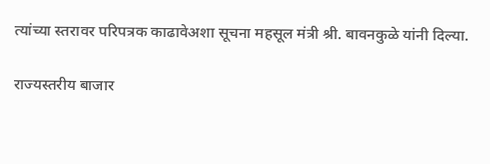त्यांच्या स्तरावर परिपत्रक काढावेअशा सूचना महसूल मंत्री श्री. बावनकुळे यांनी दिल्या.

राज्यस्तरीय बाजार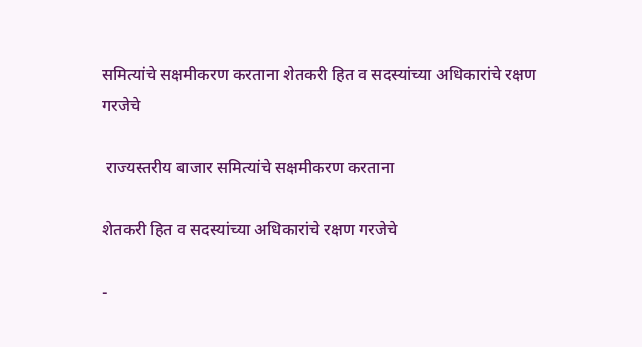समित्यांचे सक्षमीकरण करताना शेतकरी हित व सदस्यांच्या अधिकारांचे रक्षण गरजेचे

 राज्यस्तरीय बाजार समित्यांचे सक्षमीकरण करताना

शेतकरी हित व सदस्यांच्या अधिकारांचे रक्षण गरजेचे

-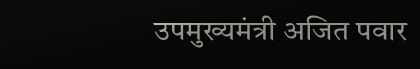उपमुख्यमंत्री अजित पवार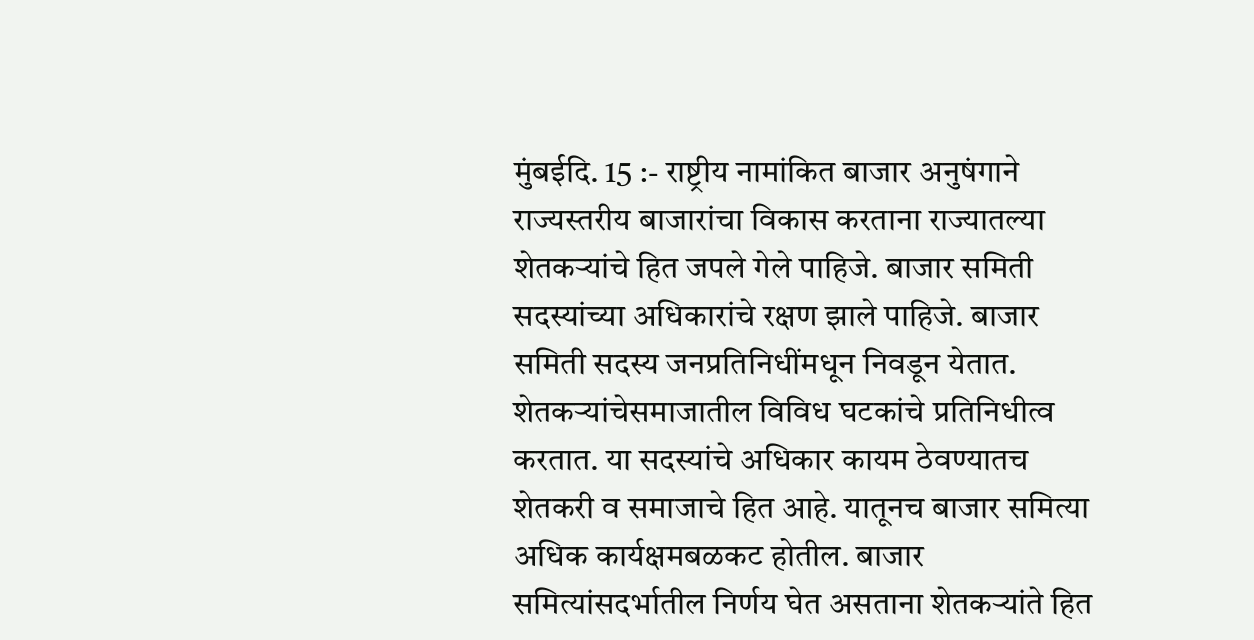मुंबईदि. 15 :- राष्ट्रीय नामांकित बाजार अनुषंगाने राज्यस्तरीय बाजारांचा विकास करताना राज्यातल्या शेतकऱ्यांचे हित जपले गेले पाहिजे. बाजार समिती सदस्यांच्या अधिकारांचे रक्षण झाले पाहिजे. बाजार समिती सदस्य जनप्रतिनिधींमधून निवडून येतात. शेतकऱ्यांचेसमाजातील विविध घटकांचे प्रतिनिधीत्व करतात. या सदस्यांचे अधिकार कायम ठेवण्यातच शेतकरी व समाजाचे हित आहे. यातूनच बाजार समित्या अधिक कार्यक्षमबळकट होतील. बाजार समित्यांसदर्भातील निर्णय घेत असताना शेतकऱ्यांते हित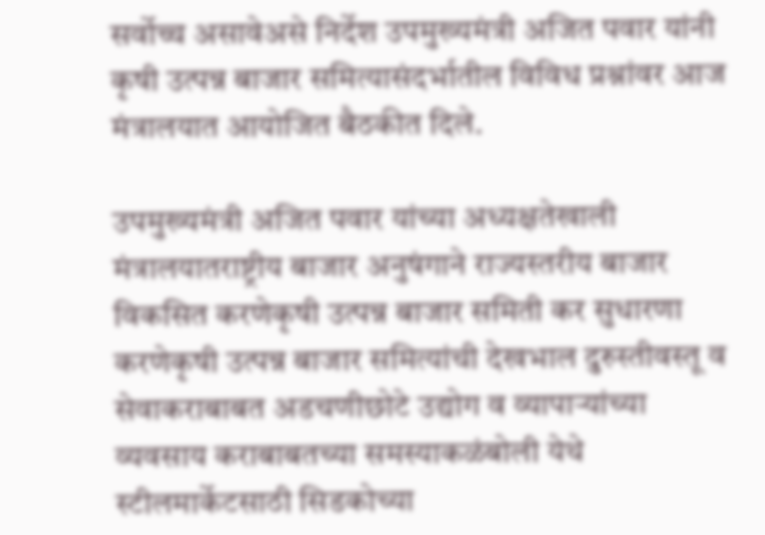सर्वोच्च असावेअसे निर्देश उपमुख्यमंत्री अजित पवार यांनी कृषी उत्पन्न बाजार समित्यासंदर्भातील विविध प्रश्नांवर आज मंत्रालयात आयोजित बैठकीत दिले.

उपमुख्यमंत्री अजित पवार यांच्या अध्यक्षतेखाली मंत्रालयातराष्ट्रीय बाजार अनुषंगाने राज्यस्तरीय बाजार विकसित करणेकृषी उत्पन्न बाजार समिती कर सुधारणा करणेकृषी उत्पन्न बाजार समित्यांची देखभाल दुरुस्तीवस्तू व सेवाकराबाबत अडचणीछोटे उद्योग व व्यापाऱ्यांच्या व्यवसाय कराबाबतच्या समस्याकळंबोली येथे स्टीलमार्केटसाठी सिडकोच्या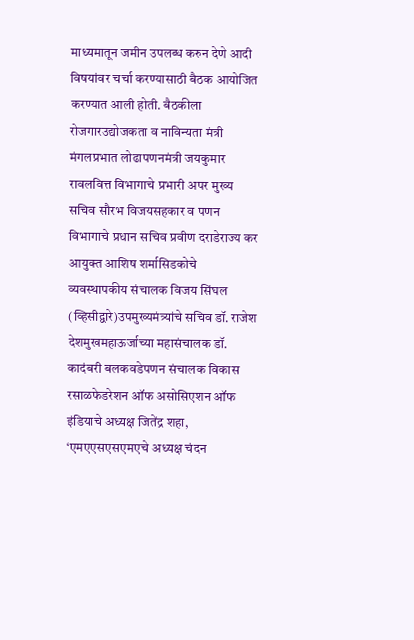माध्यमातून जमीन उपलब्ध करुन देणे आदी विषयांवर चर्चा करण्यासाठी बैठक आयोजित करण्यात आली होती. बैठकीला रोजगारउद्योजकता व नाविन्यता मंत्री मंगलप्रभात लोढापणनमंत्री जयकुमार रावलवित्त विभागाचे प्रभारी अपर मुख्य सचिव सौरभ विजयसहकार व पणन विभागाचे प्रधान सचिव प्रवीण दराडेराज्य कर आयुक्त आशिष शर्मासिडकोचे व्यवस्थापकीय संचालक विजय सिंघल (व्हिसीद्वारे)उपमुख्यमंत्र्यांचे सचिव डॉ. राजेश देशमुखमहाऊर्जाच्या महासंचालक डॉ. कादंबरी बलकवडेपणन संचालक विकास रसाळफेडरेशन ऑफ असोसिएशन ऑफ इंडियाचे अध्यक्ष जितेंद्र शहा, ‘एमएएसएसएमएचे अध्यक्ष चंदन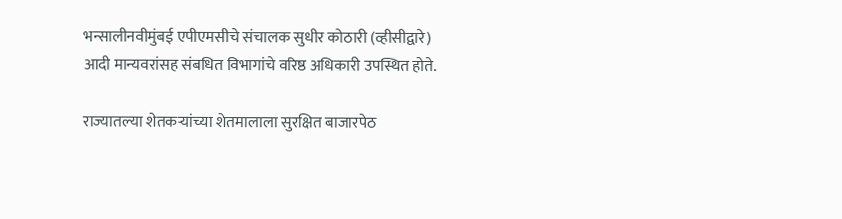भन्सालीनवीमुंबई एपीएमसीचे संचालक सुधीर कोठारी (व्हीसीद्वारे) आदी मान्यवरांसह संबधित विभागांचे वरिष्ठ अधिकारी उपस्थित होते.

राज्यातल्या शेतकऱ्यांच्या शेतमालाला सुरक्षित बाजारपेठ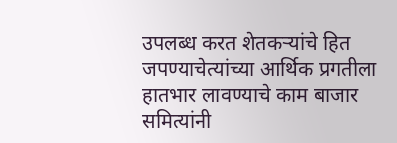उपलब्ध करत शेतकऱ्यांचे हित जपण्याचेत्यांच्या आर्थिक प्रगतीला हातभार लावण्याचे काम बाजार समित्यांनी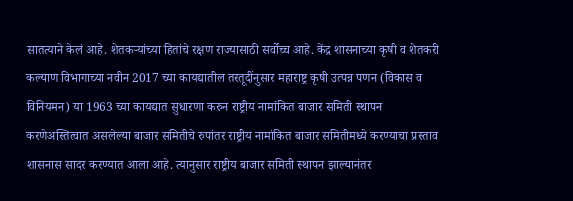सातत्याने केलं आहे. शेतकऱ्यांच्या हितांचे रक्षण राज्यासाठी सर्वोच्च आहे. केंद्र शासनाच्या कृषी व शेतकरी कल्याण विभागाच्या नवीन 2017 च्या कायद्यातील तरतूदींनुसार महाराष्ट्र कृषी उत्पन्न पणन (विकास व विनियमन) या 1963 च्या कायद्यात सुधारणा करुन राष्ट्रीय नामांकित बाजार समिती स्थापन करणेअस्तित्वात असलेल्या बाजार समितीचे रुपांतर राष्ट्रीय नामांकित बाजार समितीमध्ये करण्याचा प्रस्ताव शासनास सादर करण्यात आला आहे. त्यानुसार राष्ट्रीय बाजार समिती स्थापन झाल्यानंतर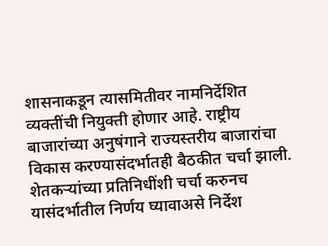शासनाकडून त्यासमितीवर नामनिर्देशित व्यक्तींची नियुक्ती होणार आहे. राष्ट्रीय बाजारांच्या अनुषंगाने राज्यस्तरीय बाजारांचा विकास करण्यासंदर्भातही बैठकीत चर्चा झाली. शेतकऱ्यांच्या प्रतिनिधींशी चर्चा करुनच यासंदर्भातील निर्णय घ्यावाअसे निर्देश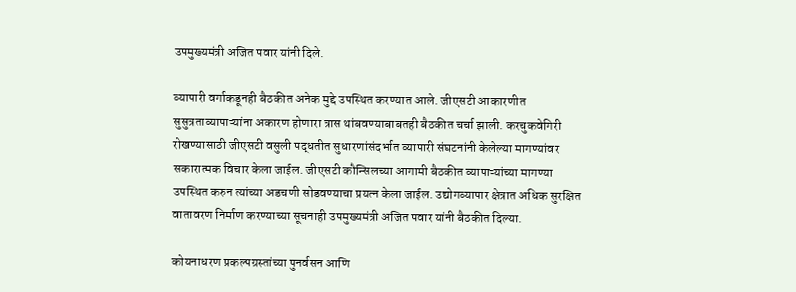उपमुख्यमंत्री अजित पवार यांनी दिले.

व्यापारी वर्गाकडूनही बैठकीत अनेक मुद्दे उपस्थित करण्यात आले. जीएसटी आकारणीत सुसुत्रताव्यापाऱ्यांना अकारण होणारा त्रास थांबवण्याबाबतही बैठकीत चर्चा झाली. करचुकवेगिरी रोखण्यासाठी जीएसटी वसुली पद्धतीत सुधारणांसंदर्भात व्यापारी संघटनांनी केलेल्या मागण्यांवर सकारात्मक विचार केला जाईल. जीएसटी कौन्सिलच्या आगामी बैठकीत व्यापाऱ्यांच्या मागण्या उपस्थित करुन त्यांच्या अडचणी सोडवण्याचा प्रयत्न केला जाईल. उद्योगव्यापार क्षेत्रात अधिक सुरक्षित वातावरण निर्माण करण्याच्या सूचनाही उपमुख्यमंत्री अजित पवार यांनी बैठकीत दिल्या.

कोयनाधरण प्रकल्पग्रस्तांच्या पुनर्वसन आणि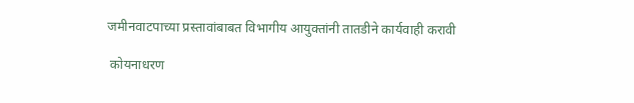जमीनवाटपाच्या प्रस्तावांबाबत विभागीय आयुक्तांनी तातडीने कार्यवाही करावी

 कोयनाधरण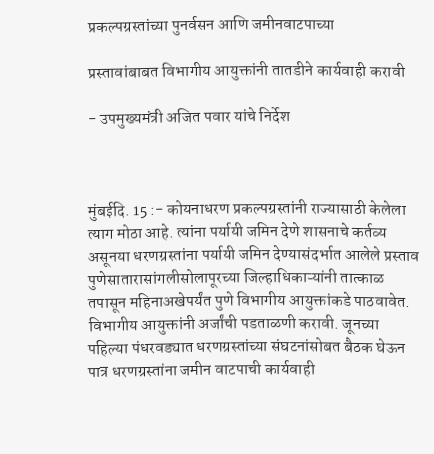प्रकल्पग्रस्तांच्या पुनर्वसन आणि जमीनवाटपाच्या

प्रस्तावांबाबत विभागीय आयुक्तांनी तातडीने कार्यवाही करावी

- उपमुख्यमंत्री अजित पवार यांचे निर्देश



मुंबईदि. 15 :- कोयनाधरण प्रकल्पग्रस्तांनी राज्यासाठी केलेला त्याग मोठा आहे. त्यांना पर्यायी जमिन देणे शासनाचे कर्तव्य असूनया धरणग्रस्तांना पर्यायी जमिन देण्यासंदर्भात आलेले प्रस्ताव पुणेसातारासांगलीसोलापूरच्या जिल्हाधिकाऱ्यांनी तात्काळ तपासून महिनाअखेपर्यंत पुणे विभागीय आयुक्तांकडे पाठवावेत. विभागीय आयुक्तांनी अर्जांची पडताळणी करावी. जूनच्या पहिल्या पंधरवड्यात धरणग्रस्तांच्या संघटनांसोबत बैठक घेऊन पात्र धरणग्रस्तांना जमीन वाटपाची कार्यवाही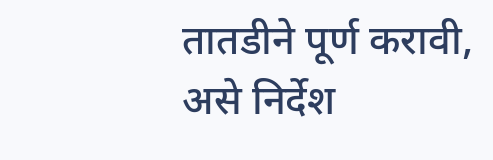तातडीने पूर्ण करावी,  असे निर्देश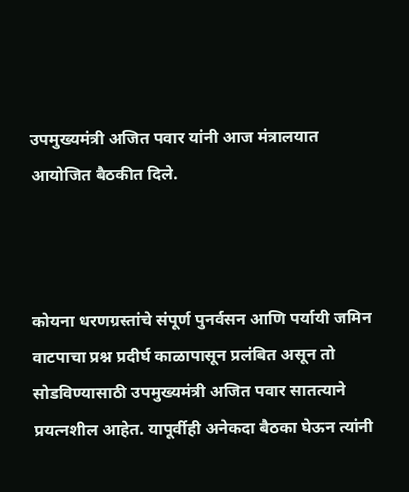उपमुख्यमंत्री अजित पवार यांनी आज मंत्रालयात आयोजित बैठकीत दिले.



कोयना धरणग्रस्तांचे संपूर्ण पुनर्वसन आणि पर्यायी जमिन वाटपाचा प्रश्न प्रदीर्घ काळापासून प्रलंबित असून तो सोडविण्यासाठी उपमुख्यमंत्री अजित पवार सातत्याने प्रयत्नशील आहेत. यापूर्वीही अनेकदा बैठका घेऊन त्यांनी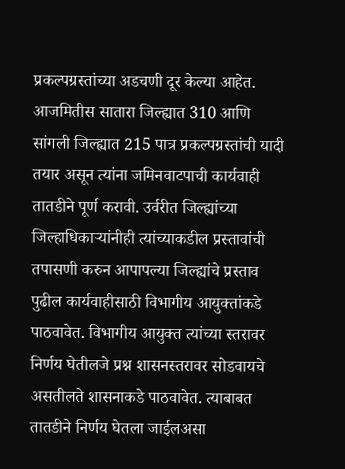प्रकल्पग्रस्तांच्या अडचणी दूर केल्या आहेत. आजमितीस सातारा जिल्ह्यात 310 आणि सांगली जिल्ह्यात 215 पात्र प्रकल्पग्रस्तांची यादी तयार असून त्यांना जमिनवाटपाची कार्यवाही तातडीने पूर्ण करावी. उर्वरीत जिल्ह्यांच्या जिल्हाधिकाऱ्यांनीही त्यांच्याकडील प्रस्तावांची तपासणी करुन आपापल्या जिल्ह्यांचे प्रस्ताव पुढील कार्यवाहीसाठी विभागीय आयुक्तांकडे पाठवावेत. विभागीय आयुक्त त्यांच्या स्तरावर निर्णय घेतीलजे प्रश्न शासनस्तरावर सोडवायचे असतीलते शासनाकडे पाठवावेत. त्याबाबत तातडीने निर्णय घेतला जाईलअसा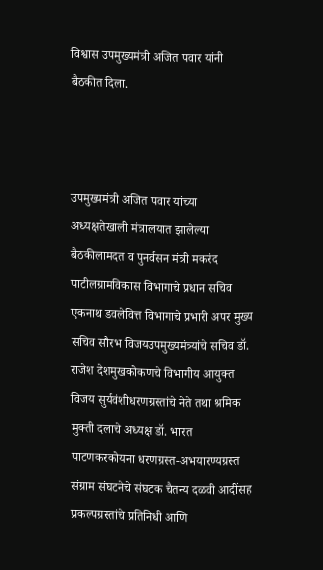विश्वास उपमुख्यमंत्री अजित पवार यांनी बैठकीत दिला.



उपमुख्यमंत्री अजित पवार यांच्या अध्यक्षतेखाली मंत्रालयात झालेल्या बैठकीलामदत व पुनर्वसन मंत्री मकरंद पाटीलग्रामविकास विभागाचे प्रधान सचिव एकनाथ डवलेवित्त विभागाचे प्रभारी अपर मुख्य सचिव सौरभ विजयउपमुख्यमंत्र्यांचे सचिव डॉ. राजेश देशमुखकोकणचे विभागीय आयुक्त विजय सुर्यवंशीधरणग्रस्तांचे नेते तथा श्रमिक मुक्ती दलाचे अध्यक्ष डॉ. भारत पाटणकरकोयना धरणग्रस्त-अभयारण्यग्रस्त संग्राम संघटनेचे संघटक चैतन्य दळवी आदींसह प्रकल्पग्रस्तांचे प्रतिनिधी आणि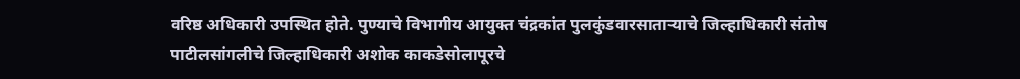वरिष्ठ अधिकारी उपस्थित होते. पुण्याचे विभागीय आयुक्त चंद्रकांत पुलकुंडवारसाताऱ्याचे जिल्हाधिकारी संतोष पाटीलसांगलीचे जिल्हाधिकारी अशोक काकडेसोलापूरचे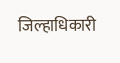जिल्हाधिकारी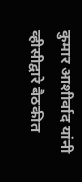कुमार आशीर्वाद यांनी व्हीसीद्वारे बैठकीत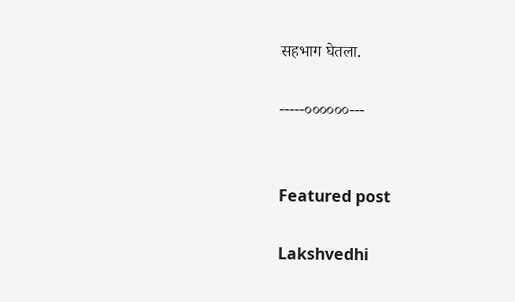सहभाग घेतला.

-----००००००---


Featured post

Lakshvedhi